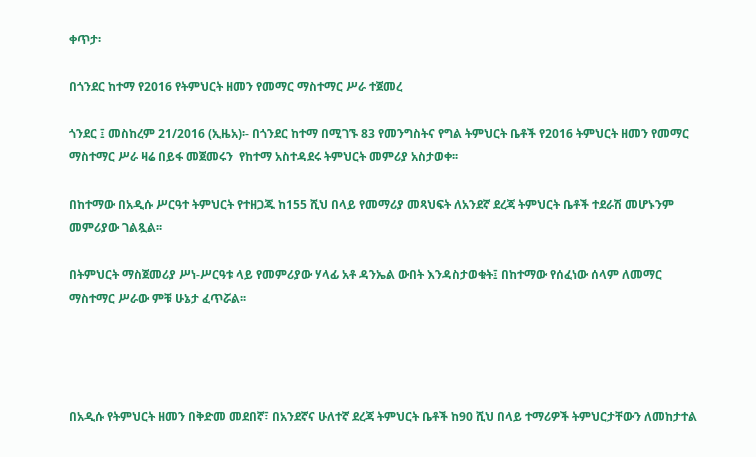ቀጥታ፡

በጎንደር ከተማ የ2016 የትምህርት ዘመን የመማር ማስተማር ሥራ ተጀመረ

ጎንደር ፤ መስከረም 21/2016 (ኢዜአ)፡- በጎንደር ከተማ በሚገኙ 83 የመንግስትና የግል ትምህርት ቤቶች የ2016 ትምህርት ዘመን የመማር ማስተማር ሥራ ዛሬ በይፋ መጀመሩን  የከተማ አስተዳደሩ ትምህርት መምሪያ አስታወቀ፡፡

በከተማው በአዲሱ ሥርዓተ ትምህርት የተዘጋጁ ከ155 ሺህ በላይ የመማሪያ መጻህፍት ለአንደኛ ደረጃ ትምህርት ቤቶች ተደራሽ መሆኑንም መምሪያው ገልጿል፡፡

በትምህርት ማስጀመሪያ ሥነ-ሥርዓቱ ላይ የመምሪያው ሃላፊ አቶ ዳንኤል ውበት እንዳስታወቁት፤ በከተማው የሰፈነው ሰላም ለመማር ማስተማር ሥራው ምቹ ሁኔታ ፈጥሯል፡፡




በአዲሱ የትምህርት ዘመን በቅድመ መደበኛ፣ በአንደኛና ሁለተኛ ደረጃ ትምህርት ቤቶች ከ90 ሺህ በላይ ተማሪዎች ትምህርታቸውን ለመከታተል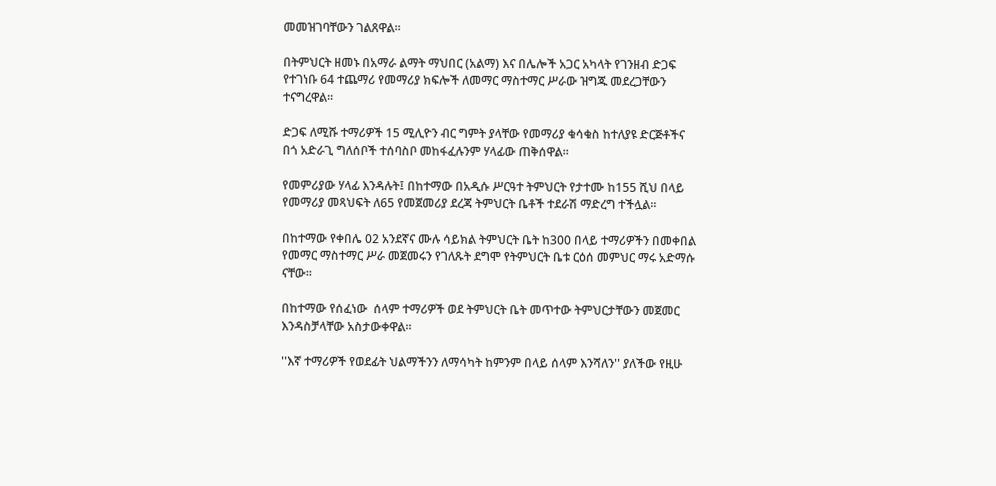መመዝገባቸውን ገልጸዋል፡፡

በትምህርት ዘመኑ በአማራ ልማት ማህበር (አልማ) እና በሌሎች አጋር አካላት የገንዘብ ድጋፍ የተገነቡ 64 ተጨማሪ የመማሪያ ክፍሎች ለመማር ማስተማር ሥራው ዝግጁ መደረጋቸውን ተናግረዋል፡፡

ድጋፍ ለሚሹ ተማሪዎች 15 ሚሊዮን ብር ግምት ያላቸው የመማሪያ ቁሳቁስ ከተለያዩ ድርጅቶችና በጎ አድራጊ ግለሰቦች ተሰባስቦ መከፋፈሉንም ሃላፊው ጠቅሰዋል፡፡

የመምሪያው ሃላፊ እንዳሉት፤ በከተማው በአዲሱ ሥርዓተ ትምህርት የታተሙ ከ155 ሺህ በላይ የመማሪያ መጻህፍት ለ65 የመጀመሪያ ደረጃ ትምህርት ቤቶች ተደራሽ ማድረግ ተችሏል፡፡

በከተማው የቀበሌ 02 አንደኛና ሙሉ ሳይክል ትምህርት ቤት ከ300 በላይ ተማሪዎችን በመቀበል የመማር ማስተማር ሥራ መጀመሩን የገለጹት ደግሞ የትምህርት ቤቱ ርዕሰ መምህር ማሩ አድማሱ ናቸው፡፡

በከተማው የሰፈነው  ሰላም ተማሪዎች ወደ ትምህርት ቤት መጥተው ትምህርታቸውን መጀመር እንዳስቻላቸው አስታውቀዋል፡፡

''እኛ ተማሪዎች የወደፊት ህልማችንን ለማሳካት ከምንም በላይ ሰላም እንሻለን'' ያለችው የዚሁ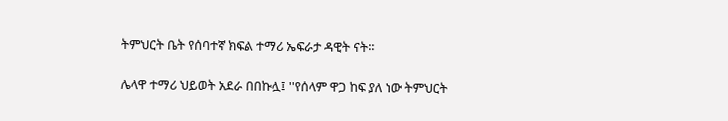ትምህርት ቤት የሰባተኛ ክፍል ተማሪ ኤፍራታ ዳዊት ናት፡፡

ሌላዋ ተማሪ ህይወት አደራ በበኩሏ፤ ''የሰላም ዋጋ ከፍ ያለ ነው ትምህርት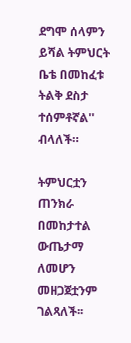ደግሞ ሰላምን ይሻል ትምህርት ቤቴ በመከፈቱ ትልቅ ደስታ ተሰምቶኛል'' ብላለች።

ትምህርቷን ጠንክራ በመከታተል ውጤታማ ለመሆን መዘጋጀቷንም ገልጻለች፡፡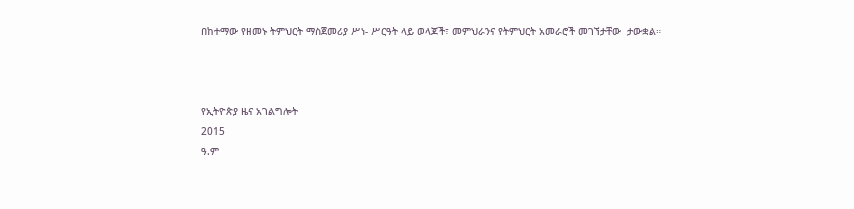በከተማው የዘመኑ ትምህርት ማስጀመሪያ ሥነ- ሥርዓት ላይ ወላጆች፣ መምህራንና የትምህርት አመራሮች መገኘታቸው  ታውቋል።



የኢትዮጵያ ዜና አገልግሎት
2015
ዓ.ም